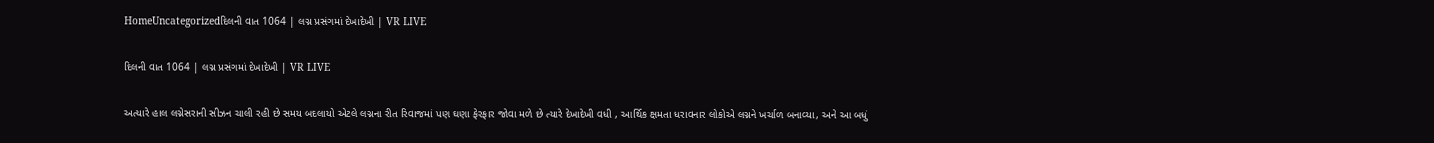HomeUncategorizedદિલની વાત 1064 | લગ્ન પ્રસંગમાં દેખાદેખી | VR LIVE

દિલની વાત 1064 | લગ્ન પ્રસંગમાં દેખાદેખી | VR LIVE

અત્યારે હાલ લગ્નેસરાની સીઝન ચાલી રહી છે સમય બદલાયો એટલે લગ્નના રીત રિવાજમાં પણ ઘણા ફેરફાર જોવા મળે છે ત્યારે દેખાદેખી વધી , આર્થિક ક્ષમતા ધરાવનાર લોકોએ લગ્નને ખર્ચાળ બનાવ્યા, અને આ બધું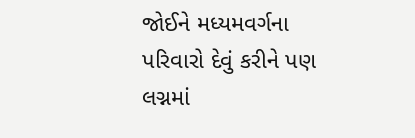જોઈને મધ્યમવર્ગના પરિવારો દેવું કરીને પણ લગ્નમાં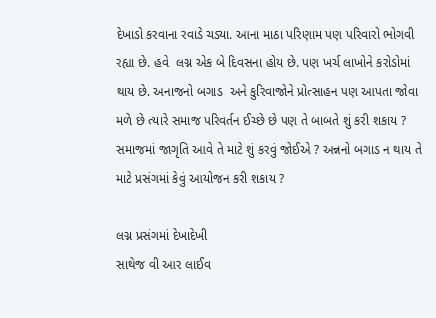દેખાડો કરવાના રવાડે ચડ્યા. આના માઠા પરિણામ પણ પરિવારો ભોગવી રહ્યા છે. હવે  લગ્ન એક બે દિવસના હોય છે. પણ ખર્ચ લાખોને કરોડોમાં થાય છે. અનાજનો બગાડ  અને કુરિવાજોને પ્રોત્સાહન પણ આપતા જોવા મળે છે ત્યારે સમાજ પરિવર્તન ઈચ્છે છે પણ તે બાબતે શું કરી શકાય ? સમાજમાં જાગૃતિ આવે તે માટે શું કરવું જોઈએ ? અન્નનો બગાડ ન થાય તે માટે પ્રસંગમાં કેવું આયોજન કરી શકાય ?

લગ્ન પ્રસંગમાં દેખાદેખી
સાથેજ વી આર લાઈવ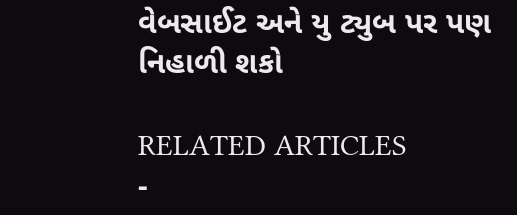વેબસાઈટ અને યુ ટ્યુબ પર પણ નિહાળી શકો

RELATED ARTICLES
-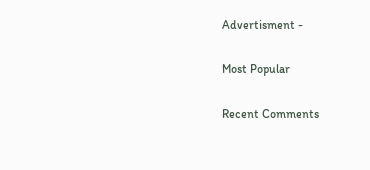Advertisment -

Most Popular

Recent Comments